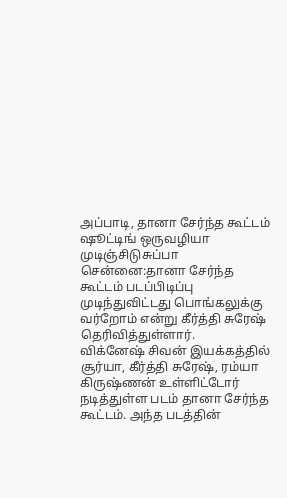அப்பாடி, தானா சேர்ந்த கூட்டம் ஷூட்டிங் ஒருவழியா முடிஞ்சிடுசுப்பா
சென்னை:தானா சேர்ந்த கூட்டம் படப்பிடிப்பு முடிந்துவிட்டது பொங்கலுக்கு வர்றோம் என்று கீர்த்தி சுரேஷ் தெரிவித்துள்ளார்.
விக்னேஷ் சிவன் இயக்கத்தில் சூர்யா, கீர்த்தி சுரேஷ், ரம்யா கிருஷ்ணன் உள்ளிட்டோர் நடித்துள்ள படம் தானா சேர்ந்த கூட்டம். அந்த படத்தின்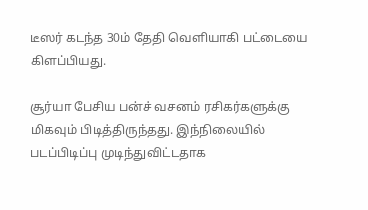டீஸர் கடந்த 30ம் தேதி வெளியாகி பட்டையை கிளப்பியது.

சூர்யா பேசிய பன்ச் வசனம் ரசிகர்களுக்கு மிகவும் பிடித்திருந்தது. இந்நிலையில் படப்பிடிப்பு முடிந்துவிட்டதாக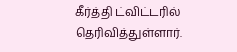கீர்த்தி ட்விட்டரில் தெரிவித்துள்ளார்.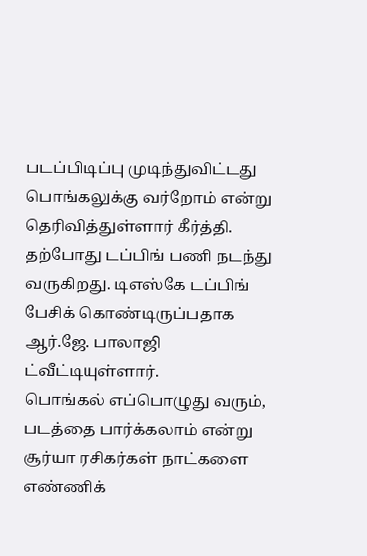படப்பிடிப்பு முடிந்துவிட்டது பொங்கலுக்கு வர்றோம் என்று தெரிவித்துள்ளார் கீர்த்தி. தற்போது டப்பிங் பணி நடந்து வருகிறது. டிஎஸ்கே டப்பிங் பேசிக் கொண்டிருப்பதாக ஆர்.ஜே. பாலாஜி ட்வீட்டியுள்ளார்.
பொங்கல் எப்பொழுது வரும், படத்தை பார்க்கலாம் என்று சூர்யா ரசிகர்கள் நாட்களை எண்ணிக்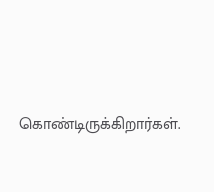கொண்டிருக்கிறார்கள்.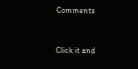Comments


Click it and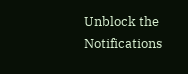Unblock the Notifications